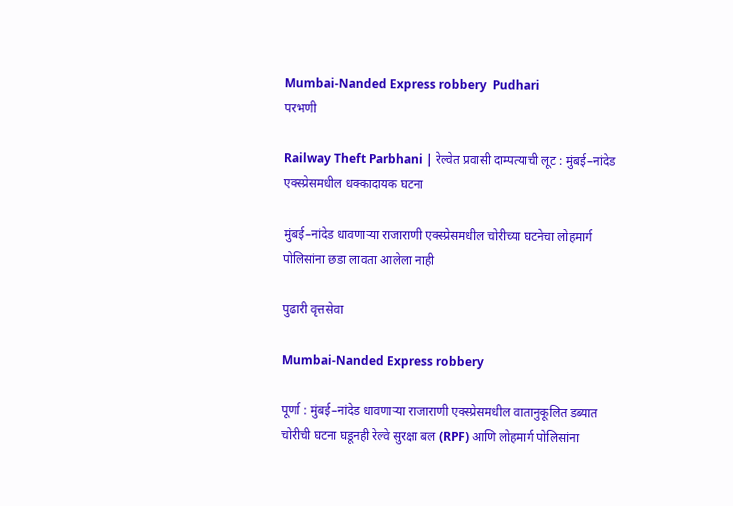Mumbai-Nanded Express robbery  Pudhari
परभणी

Railway Theft Parbhani | रेल्वेत प्रवासी दाम्पत्याची लूट : मुंबई–नांदेड एक्स्प्रेसमधील धक्कादायक घटना

मुंबई–नांदेड धावणाऱ्या राजाराणी एक्स्प्रेसमधील चोरीच्या घटनेचा लोहमार्ग पोलिसांना छडा लावता आलेला नाही

पुढारी वृत्तसेवा

Mumbai-Nanded Express robbery

पूर्णा : मुंबई–नांदेड धावणाऱ्या राजाराणी एक्स्प्रेसमधील वातानुकूलित डब्यात चोरीची घटना घडूनही रेल्वे सुरक्षा बल (RPF) आणि लोहमार्ग पोलिसांना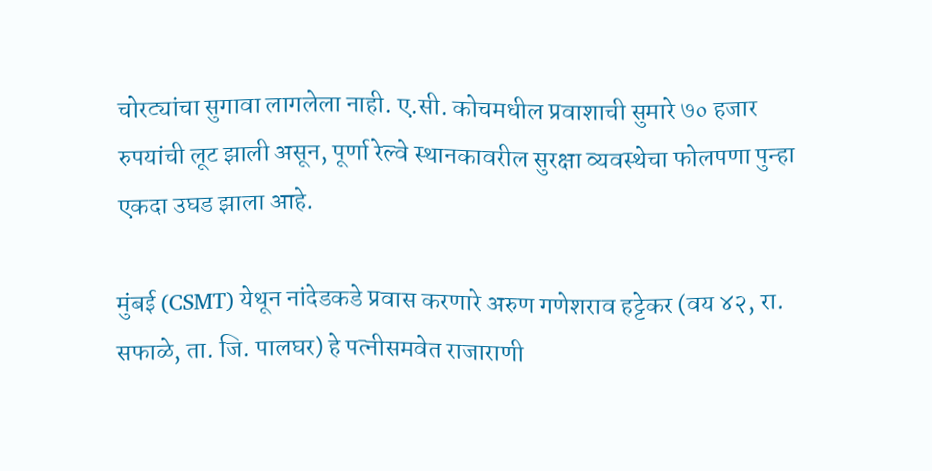चोरट्यांचा सुगावा लागलेला नाही. ए.सी. कोचमधील प्रवाशाची सुमारे ७० हजार रुपयांची लूट झाली असून, पूर्णा रेल्वे स्थानकावरील सुरक्षा व्यवस्थेचा फोलपणा पुन्हा एकदा उघड झाला आहे.

मुंबई (CSMT) येथून नांदेडकडे प्रवास करणारे अरुण गणेशराव हट्टेकर (वय ४२, रा. सफाळे, ता. जि. पालघर) हे पत्नीसमवेत राजाराणी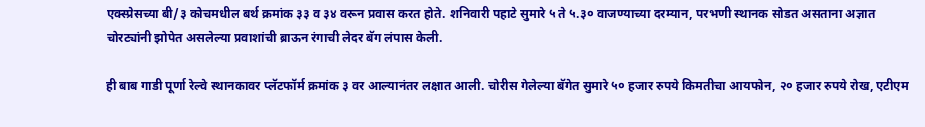एक्स्प्रेसच्या बी/३ कोचमधील बर्थ क्रमांक ३३ व ३४ वरून प्रवास करत होते. शनिवारी पहाटे सुमारे ५ ते ५.३० वाजण्याच्या दरम्यान, परभणी स्थानक सोडत असताना अज्ञात चोरट्यांनी झोपेत असलेल्या प्रवाशांची ब्राऊन रंगाची लेदर बॅग लंपास केली.

ही बाब गाडी पूर्णा रेल्वे स्थानकावर प्लॅटफॉर्म क्रमांक ३ वर आल्यानंतर लक्षात आली. चोरीस गेलेल्या बॅगेत सुमारे ५० हजार रुपये किमतीचा आयफोन, २० हजार रुपये रोख, एटीएम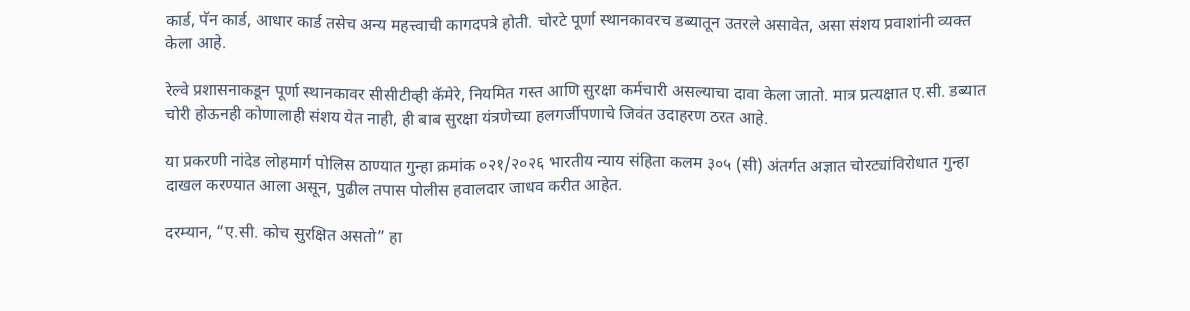कार्ड, पॅन कार्ड, आधार कार्ड तसेच अन्य महत्त्वाची कागदपत्रे होती. चोरटे पूर्णा स्थानकावरच डब्यातून उतरले असावेत, असा संशय प्रवाशांनी व्यक्त केला आहे.

रेल्वे प्रशासनाकडून पूर्णा स्थानकावर सीसीटीव्ही कॅमेरे, नियमित गस्त आणि सुरक्षा कर्मचारी असल्याचा दावा केला जातो. मात्र प्रत्यक्षात ए.सी. डब्यात चोरी होऊनही कोणालाही संशय येत नाही, ही बाब सुरक्षा यंत्रणेच्या हलगर्जीपणाचे जिवंत उदाहरण ठरत आहे.

या प्रकरणी नांदेड लोहमार्ग पोलिस ठाण्यात गुन्हा क्रमांक ०२१/२०२६ भारतीय न्याय संहिता कलम ३०५ (सी) अंतर्गत अज्ञात चोरट्यांविरोधात गुन्हा दाखल करण्यात आला असून, पुढील तपास पोलीस हवालदार जाधव करीत आहेत.

दरम्यान, “ए.सी. कोच सुरक्षित असतो” हा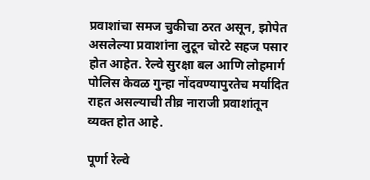प्रवाशांचा समज चुकीचा ठरत असून, झोपेत असलेल्या प्रवाशांना लुटून चोरटे सहज पसार होत आहेत. रेल्वे सुरक्षा बल आणि लोहमार्ग पोलिस केवळ गुन्हा नोंदवण्यापुरतेच मर्यादित राहत असल्याची तीव्र नाराजी प्रवाशांतून व्यक्त होत आहे.

पूर्णा रेल्वे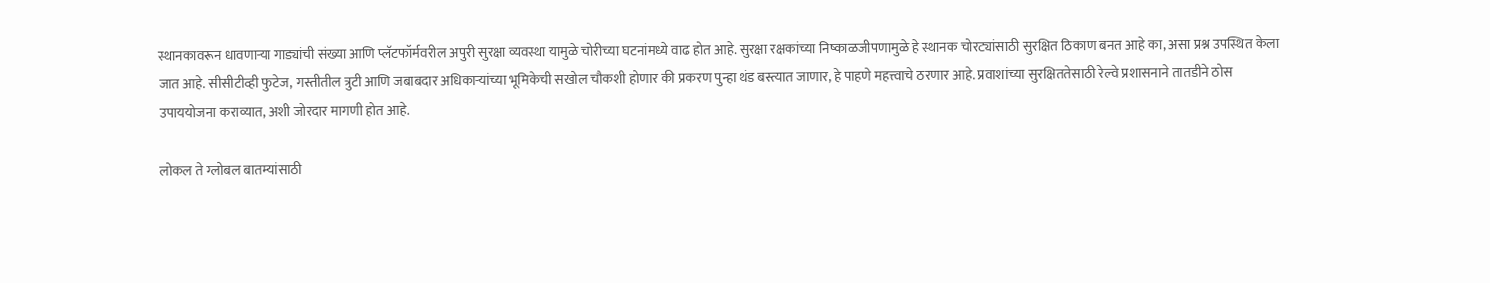स्थानकावरून धावणाऱ्या गाड्यांची संख्या आणि प्लॅटफॉर्मवरील अपुरी सुरक्षा व्यवस्था यामुळे चोरीच्या घटनांमध्ये वाढ होत आहे. सुरक्षा रक्षकांच्या निष्काळजीपणामुळे हे स्थानक चोरट्यांसाठी सुरक्षित ठिकाण बनत आहे का, असा प्रश्न उपस्थित केला जात आहे. सीसीटीव्ही फुटेज, गस्तीतील त्रुटी आणि जबाबदार अधिकाऱ्यांच्या भूमिकेची सखोल चौकशी होणार की प्रकरण पुन्हा थंड बस्त्यात जाणार, हे पाहणे महत्त्वाचे ठरणार आहे. प्रवाशांच्या सुरक्षिततेसाठी रेल्वे प्रशासनाने तातडीने ठोस उपाययोजना कराव्यात, अशी जोरदार मागणी होत आहे.

लोकल ते ग्लोबल बातम्यांसाठी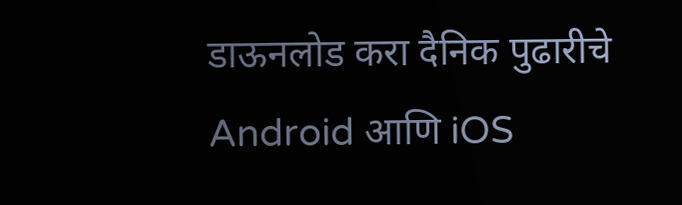डाऊनलोड करा दैनिक पुढारीचे Android आणि iOS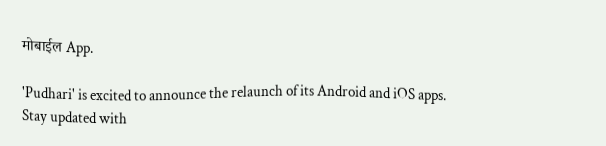मोबाईल App.

'Pudhari' is excited to announce the relaunch of its Android and iOS apps. Stay updated with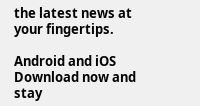the latest news at your fingertips.

Android and iOS Download now and stay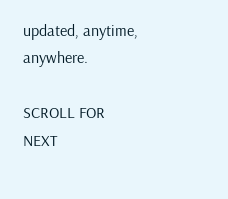updated, anytime, anywhere.

SCROLL FOR NEXT